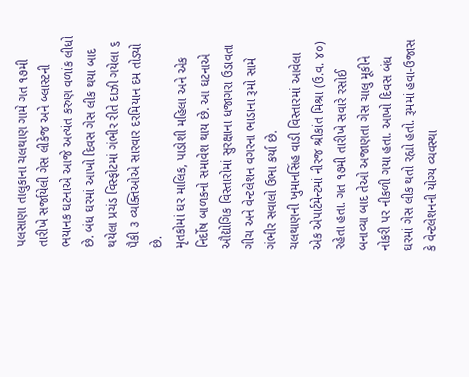પલસાણા તાલુકાના ચલથાણ ગામે ગત ૧૭મી તારીખે સર્જાયેલી ગેસ લીકેજ અને બ્લાસ્ટની ભયાનક ઘટનાએ આજે અત્યંત કરુણ વળાંક લીધો છે. બંધ ઘરમાં આખો દિવસ ગેસ લીક થયા બાદ થયેલા પ્રચંડ વિસ્ફોટમાં ગંભીર રીતે દાઝી ગયેલા ૬ પૈકી ૩ વ્યક્તિઓએ સારવાર દરમિયાન દમ તોડ્યો છે.
મૃતકોમાં ઘર માલિક, પાડોશી મહિલા અને એક નિર્દોષ બાળકનો સમાવેશ થાય છે. આ ઘટનાએ ઔદ્યોગિક વિસ્તારોમાં સુરક્ષાના ધજાગરા ઉડાવતા ગીચ અને વેન્ટલેશન વગરના ભાડાના રૂમો સામે ગંભીર સવાલો ઉભા કર્યા છે.
ચલથાણની ખુમાનસિંહ વાડી વિસ્તારમાં આવેલા એક એપાર્ટમેન્ટમાં નીરજ શ્રીકાંત મિશ્રા (ઉ.વ. ૪૦) રહેતા હતા. ગત ૧૭મી તારીખે સવારે રસોઈ બનાવ્યા બાદ તેઓ અજાણતા ગેસ ચાલુ મૂકીને નોકરી પર નીકળી ગયા હતા. આખો દિવસ બંધ ઘરમાં ગેસ લીક થતો રહ્યો હતો. રૂમમાં હવા-ઉજાસ કે વેન્ટલેશનની યોગ્ય વ્યવસ્થા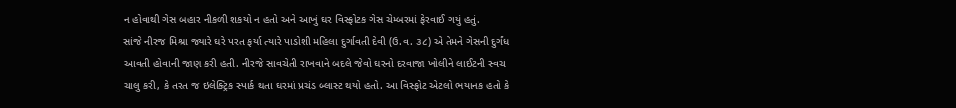ન હોવાથી ગેસ બહાર નીકળી શકયો ન હતો અને આખું ઘર વિસ્ફોટક ગેસ ચેમ્બરમાં ફેરવાઈ ગયું હતું.
સાંજે નીરજ મિશ્રા જ્યારે ઘરે પરત ફર્યા ત્યારે પાડોશી મહિલા દુર્ગાવતી દેવી (ઉ.વ. ૩૮) એ તેમને ગેસની દુર્ગંધ આવતી હોવાની જાણ કરી હતી. નીરજે સાવચેતી રાખવાને બદલે જેવો ઘરનો દરવાજા ખોલીને લાઈટની સ્વચ ચાલુ કરી, કે તરત જ ઇલેક્ટ્રિક સ્પાર્ક થતા ઘરમાં પ્રચંડ બ્લાસ્ટ થયો હતો. આ વિસ્ફોટ એટલો ભયાનક હતો કે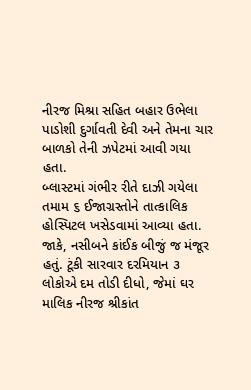નીરજ મિશ્રા સહિત બહાર ઉભેલા પાડોશી દુર્ગાવતી દેવી અને તેમના ચાર બાળકો તેની ઝપેટમાં આવી ગયા હતા.
બ્લાસ્ટમાં ગંભીર રીતે દાઝી ગયેલા તમામ ૬ ઈજાગ્રસ્તોને તાત્કાલિક હોસ્પિટલ ખસેડવામાં આવ્યા હતા. જાકે, નસીબને કાંઈક બીજું જ મંજૂર હતું. ટૂંકી સારવાર દરમિયાન ૩ લોકોએ દમ તોડી દીધો, જેમાં ઘર માલિક નીરજ શ્રીકાંત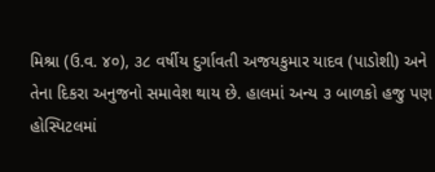મિશ્રા (ઉ.વ. ૪૦), ૩૮ વર્ષીય દુર્ગાવતી અજયકુમાર યાદવ (પાડોશી) અને તેના દિકરા અનુજનો સમાવેશ થાય છે. હાલમાં અન્ય ૩ બાળકો હજુ પણ હોસ્પિટલમાં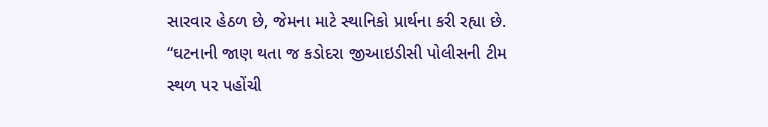સારવાર હેઠળ છે, જેમના માટે સ્થાનિકો પ્રાર્થના કરી રહ્યા છે.
“ઘટનાની જાણ થતા જ કડોદરા જીઆઇડીસી પોલીસની ટીમ સ્થળ પર પહોંચી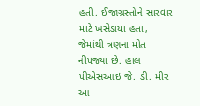હતી. ઈજાગ્રસ્તોને સારવાર માટે ખસેડાયા હતા, જેમાંથી ત્રણના મોત નીપજ્યા છે. હાલ પીએસઆઇ જે. ડી. મીર આ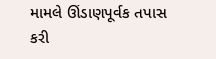મામલે ઊંડાણપૂર્વક તપાસ કરી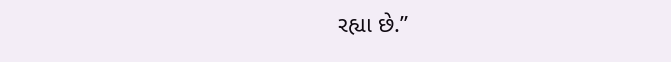રહ્યા છે.”